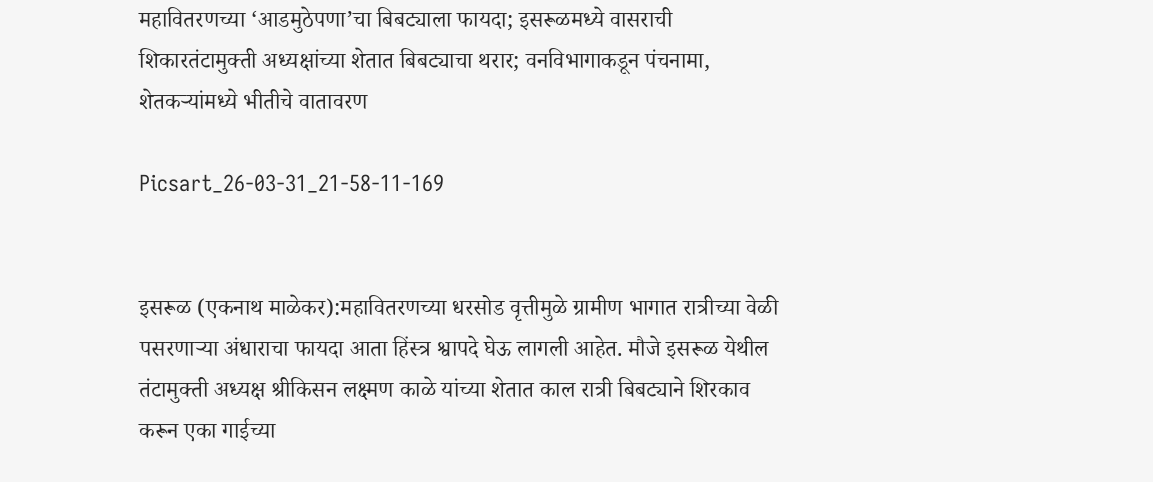महावितरणच्या ‘आडमुठेपणा’चा बिबट्याला फायदा; इसरूळमध्ये वासराची शिकारतंटामुक्ती अध्यक्षांच्या शेतात बिबट्याचा थरार; वनविभागाकडून पंचनामा, शेतकऱ्यांमध्ये भीतीचे वातावरण

Picsart_26-03-31_21-58-11-169


इसरूळ (एकनाथ माळेकर):महावितरणच्या धरसोड वृत्तीमुळे ग्रामीण भागात रात्रीच्या वेळी पसरणाऱ्या अंधाराचा फायदा आता हिंस्त्र श्वापदे घेऊ लागली आहेत. मौजे इसरूळ येथील तंटामुक्ती अध्यक्ष श्रीकिसन लक्ष्मण काळे यांच्या शेतात काल रात्री बिबट्याने शिरकाव करून एका गाईच्या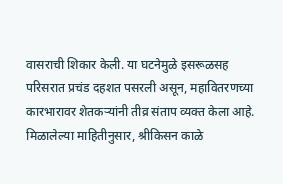वासराची शिकार केली. या घटनेमुळे इसरूळसह परिसरात प्रचंड दहशत पसरली असून, महावितरणच्या कारभारावर शेतकऱ्यांनी तीव्र संताप व्यक्त केला आहे.
मिळालेल्या माहितीनुसार, श्रीकिसन काळे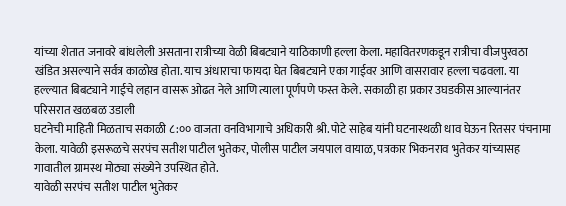यांच्या शेतात जनावरे बांधलेली असताना रात्रीच्या वेळी बिबट्याने याठिकाणी हल्ला केला. महावितरणकडून रात्रीचा वीजपुरवठा खंडित असल्याने सर्वत्र काळोख होता. याच अंधाराचा फायदा घेत बिबट्याने एका गाईवर आणि वासरावार हल्ला चढवला. या हल्ल्यात बिबट्याने गाईचे लहान वासरू ओढत नेले आणि त्याला पूर्णपणे फस्त केले. सकाळी हा प्रकार उघडकीस आल्यानंतर परिसरात खळबळ उडाली
घटनेची माहिती मिळताच सकाळी ८:०० वाजता वनविभागाचे अधिकारी श्री. पोटे साहेब यांनी घटनास्थळी धाव घेऊन रितसर पंचनामा केला. यावेळी इसरूळचे सरपंच सतीश पाटील भुतेकर, पोलीस पाटील जयपाल वायाळ, पत्रकार भिकनराव भुतेकर यांच्यासह गावातील ग्रामस्थ मोठ्या संख्येने उपस्थित होते.
यावेळी सरपंच सतीश पाटील भुतेकर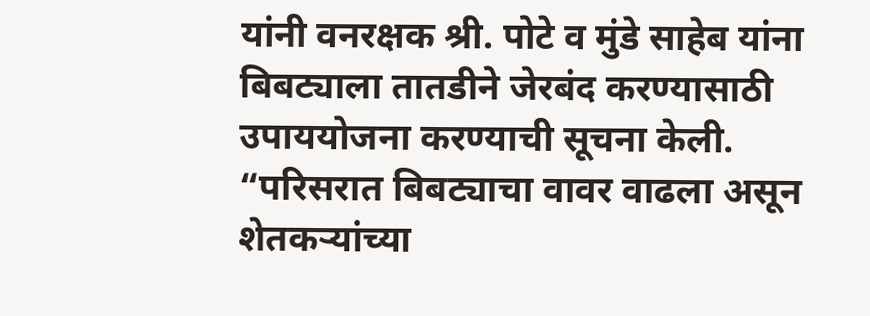यांनी वनरक्षक श्री. पोटे व मुंडे साहेब यांना बिबट्याला तातडीने जेरबंद करण्यासाठी उपाययोजना करण्याची सूचना केली. “परिसरात बिबट्याचा वावर वाढला असून शेतकऱ्यांच्या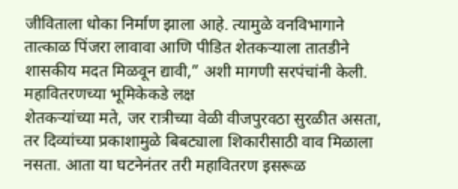जीविताला धोका निर्माण झाला आहे. त्यामुळे वनविभागाने तात्काळ पिंजरा लावावा आणि पीडित शेतकऱ्याला तातडीने शासकीय मदत मिळवून द्यावी,” अशी मागणी सरपंचांनी केली.
महावितरणच्या भूमिकेकडे लक्ष
शेतकऱ्यांच्या मते, जर रात्रीच्या वेळी वीजपुरवठा सुरळीत असता, तर दिव्यांच्या प्रकाशामुळे बिबट्याला शिकारीसाठी वाव मिळाला नसता. आता या घटनेनंतर तरी महावितरण इसरूळ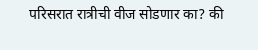परिसरात रात्रीची वीज सोडणार का? की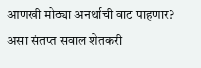आणखी मोठ्या अनर्थाची वाट पाहणार? असा संतप्त सवाल शेतकरी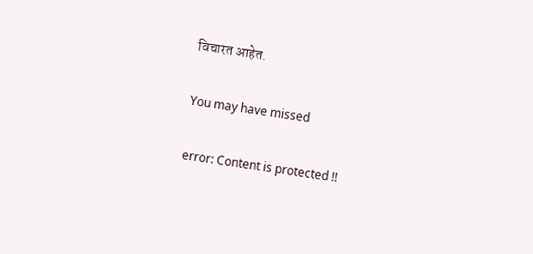विचारत आहेत.

You may have missed

error: Content is protected !!